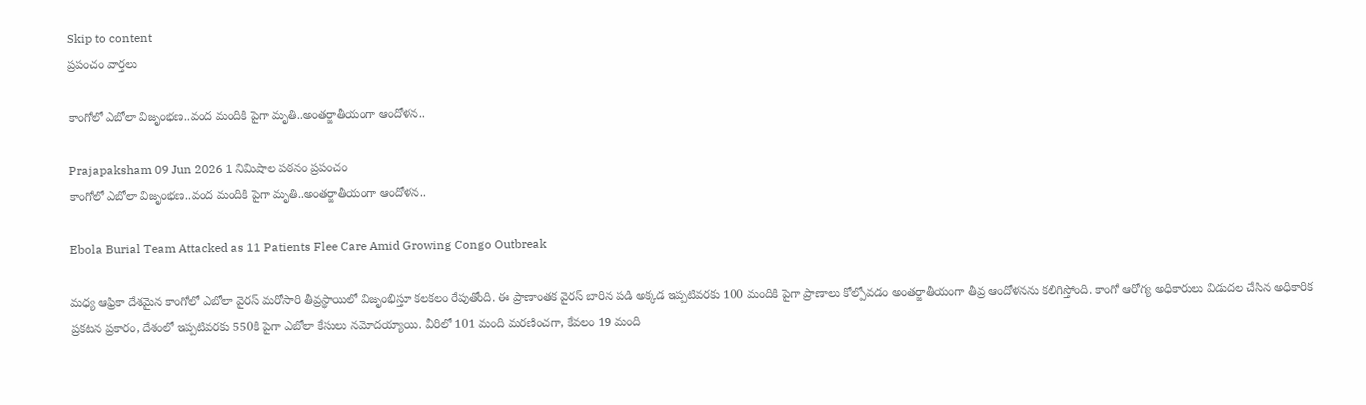Skip to content
ప్రపంచం వార్తలు

కాంగోలో ఎబోలా విజృంభణ..వంద మందికి పైగా మృతి..అంతర్జాతీయంగా ఆందోళన..

Prajapaksham 09 Jun 2026 1 నిమిషాల పఠనం ప్రపంచం
కాంగోలో ఎబోలా విజృంభణ..వంద మందికి పైగా మృతి..అంతర్జాతీయంగా ఆందోళన..

Ebola Burial Team Attacked as 11 Patients Flee Care Amid Growing Congo Outbreak

మధ్య ఆఫ్రికా దేశమైన కాంగోలో ఎబోలా వైరస్ మరోసారి తీవ్రస్థాయిలో విజృంభిస్తూ కలకలం రేపుతోంది. ఈ ప్రాణాంతక వైరస్ బారిన పడి అక్కడ ఇప్పటివరకు 100 మందికి పైగా ప్రాణాలు కోల్పోవడం అంతర్జాతీయంగా తీవ్ర ఆందోళనను కలిగిస్తోంది. కాంగో ఆరోగ్య అధికారులు విడుదల చేసిన అధికారిక ప్రకటన ప్రకారం, దేశంలో ఇప్పటివరకు 550కి పైగా ఎబోలా కేసులు నమోదయ్యాయి. వీరిలో 101 మంది మరణించగా, కేవలం 19 మంది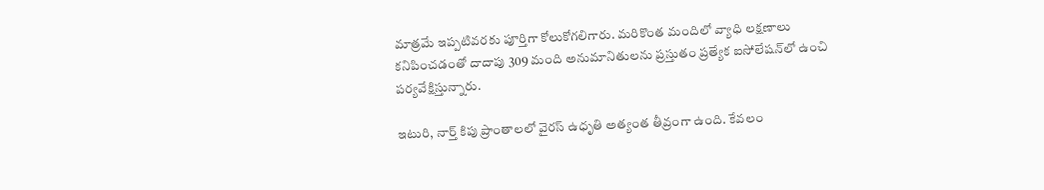మాత్రమే ఇప్పటివరకు పూర్తిగా కోలుకోగలిగారు. మరికొంత మందిలో వ్యాధి లక్షణాలు కనిపించడంతో దాదాపు 309 మంది అనుమానితులను ప్రస్తుతం ప్రత్యేక ఐసోలేషన్‌లో ఉంచి పర్యవేక్షిస్తున్నారు.

ఇటురి, నార్త్ కిపు ప్రాంతాలలో వైరస్ ఉధృతి అత్యంత తీవ్రంగా ఉంది. కేవలం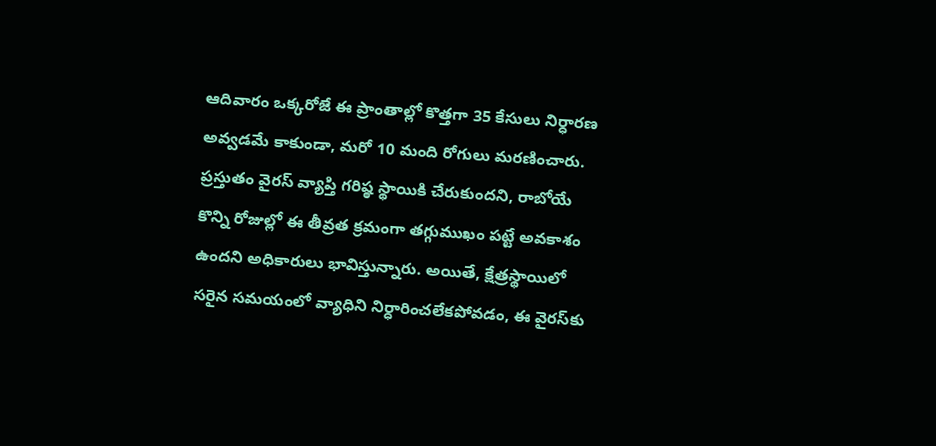ఆదివారం ఒక్కరోజే ఈ ప్రాంతాల్లో కొత్తగా 35 కేసులు నిర్ధారణ అవ్వడమే కాకుండా, మరో 10 మంది రోగులు మరణించారు. ప్రస్తుతం వైరస్ వ్యాప్తి గరిష్ఠ స్థాయికి చేరుకుందని, రాబోయే కొన్ని రోజుల్లో ఈ తీవ్రత క్రమంగా తగ్గుముఖం పట్టే అవకాశం ఉందని అధికారులు భావిస్తున్నారు. అయితే, క్షేత్రస్థాయిలో సరైన సమయంలో వ్యాధిని నిర్ధారించలేకపోవడం, ఈ వైరస్‌కు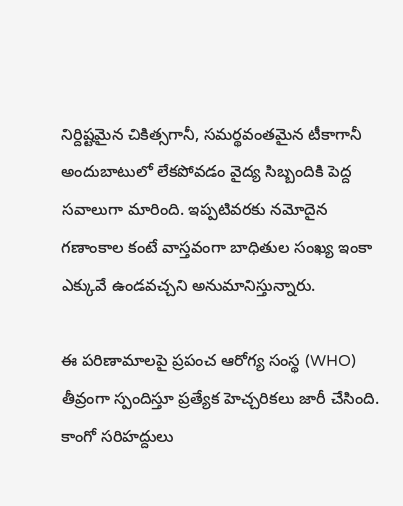నిర్దిష్టమైన చికిత్సగానీ, సమర్థవంతమైన టీకాగానీ అందుబాటులో లేకపోవడం వైద్య సిబ్బందికి పెద్ద సవాలుగా మారింది. ఇప్పటివరకు నమోదైన గణాంకాల కంటే వాస్తవంగా బాధితుల సంఖ్య ఇంకా ఎక్కువే ఉండవచ్చని అనుమానిస్తున్నారు.

ఈ పరిణామాలపై ప్రపంచ ఆరోగ్య సంస్థ (WHO) తీవ్రంగా స్పందిస్తూ ప్రత్యేక హెచ్చరికలు జారీ చేసింది. కాంగో సరిహద్దులు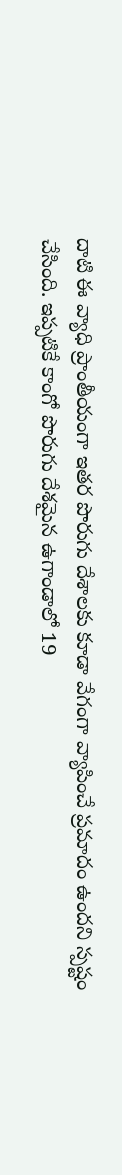దాటి ఈ వ్యాధి ప్రాంతీయంగా ఇతర పొరుగు దేశాలకు కూడా వేగంగా వ్యాపించే ప్రమాదం ఉందని స్పష్టం చేసింది. ఇప్పటికే కాంగో పొరుగు దేశమైన ఉగాండాలో 19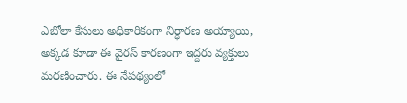ఎబోలా కేసులు అధికారికంగా నిర్ధారణ అయ్యాయి, అక్కడ కూడా ఈ వైరస్ కారణంగా ఇద్దరు వ్యక్తులు మరణించారు. ఈ నేపథ్యంలో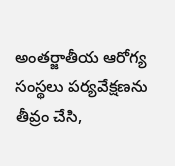అంతర్జాతీయ ఆరోగ్య సంస్థలు పర్యవేక్షణను తీవ్రం చేసి,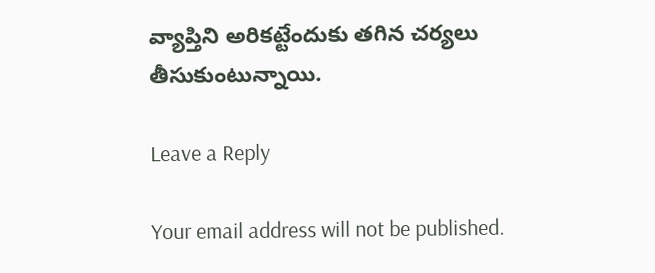వ్యాప్తిని అరికట్టేందుకు తగిన చర్యలు తీసుకుంటున్నాయి.

Leave a Reply

Your email address will not be published.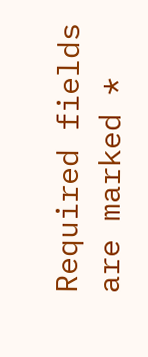Required fields are marked *